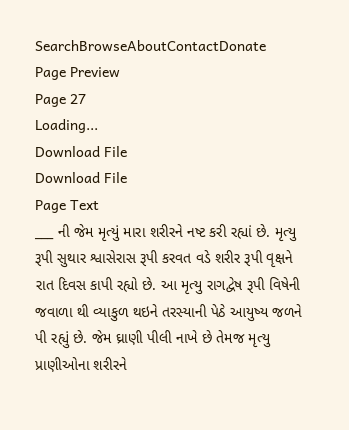SearchBrowseAboutContactDonate
Page Preview
Page 27
Loading...
Download File
Download File
Page Text
___ ની જેમ મૃત્યું મારા શરીરને નષ્ટ કરી રહ્યાં છે. મૃત્યુ રૂપી સુથાર શ્વાસેરાસ રૂપી કરવત વડે શરીર રૂપી વૃક્ષને રાત દિવસ કાપી રહ્યો છે. આ મૃત્યુ રાગદ્વેષ રૂપી વિષેની જવાળા થી વ્યાકુળ થઇને તરસ્યાની પેઠે આયુષ્ય જળને પી રહ્યું છે. જેમ ઘ્રાણી પીલી નાખે છે તેમજ મૃત્યુ પ્રાણીઓના શરીરને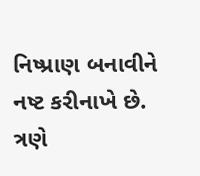નિષ્પ્રાણ બનાવીને નષ્ટ કરીનાખે છે. ત્રણે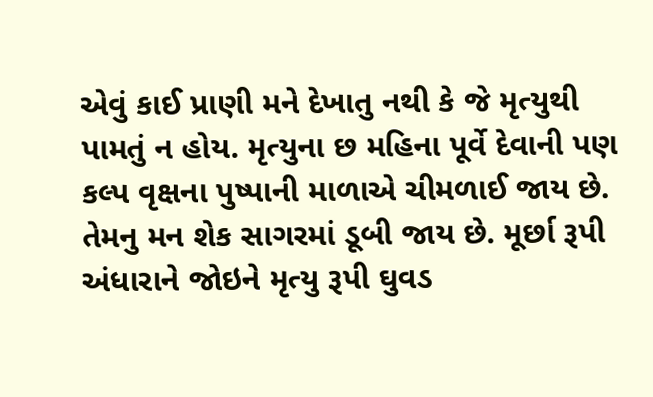એવું કાઈ પ્રાણી મને દેખાતુ નથી કે જે મૃત્યુથી પામતું ન હોય. મૃત્યુના છ મહિના પૂર્વે દેવાની પણ કલ્પ વૃક્ષના પુષ્પાની માળાએ ચીમળાઈ જાય છે. તેમનુ મન શેક સાગરમાં ડૂબી જાય છે. મૂર્છા રૂપી અંધારાને જોઇને મૃત્યુ રૂપી ઘુવડ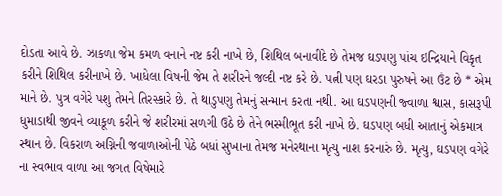દોડતા આવે છે. ઝાકળા જેમ કમળ વનાને નષ્ટ કરી નાખે છે, શિથિલ બનાવીદે છે તેમજ ઘડપણુ પાંચ ઇન્દ્રિયાને વિકૃત કરીને શિથિલ કરીનાખે છે. ખાધેલા વિષની જેમ તે શરીરને જલ્દી નષ્ટ કરે છે. પત્ની પણ ઘરડા પુરુષને આ ઉંટ છે * એમ માને છે. પુત્ર વગેરે પશુ તેમને તિરસ્કારે છે. તે થાડુપણુ તેમનું સન્માન કરતા નથી. આ ઘડપણની જ્વાળા શ્વાસ, કાસરૂપી ધુમાડાથી જીવને વ્યાકૂળ કરીને જે શરીરમાં સળગી ઉઠે છે તેને ભસ્મીભૂત કરી નાખે છે. ઘડપણ બધી આતાનું એકમાત્ર સ્થાન છે. વિકરાળ અગ્નિની જવાળાઓની પેઠે બધાં સુખાના તેમજ મનેરથાના મૃત્યુ નાશ કરનારું છે. મૃત્યુ, ઘડપણ વગેરે ના સ્વભાવ વાળા આ જગત વિષેમારે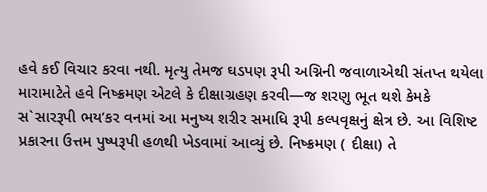હવે કઈ વિચાર કરવા નથી. મૃત્યુ તેમજ ઘડપણ રૂપી અગ્નિની જવાળાએથી સંતપ્ત થયેલા મારામાટેતે હવે નિષ્ક્રમણ એટલે કે દીક્ષાગ્રહણ કરવી—જ શરણુ ભૂત થશે કેમકે સ`સારરૂપી ભય’કર વનમાં આ મનુષ્ય શરીર સમાધિ રૂપી કલ્પવૃક્ષનું ક્ષેત્ર છે. આ વિશિષ્ટ પ્રકારના ઉત્તમ પુષ્પરૂપી હળથી ખેડવામાં આવ્યું છે. નિષ્ક્રમણ ( દીક્ષા) તે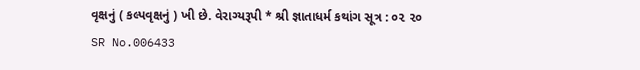વૃક્ષનું ( કલ્પવૃક્ષનું ) ખી છે. વેરાગ્યરૂપી * શ્રી જ્ઞાતાધર્મ કથાંગ સૂત્ર : ૦૨ ૨૦
SR No.006433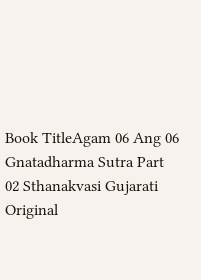Book TitleAgam 06 Ang 06 Gnatadharma Sutra Part 02 Sthanakvasi Gujarati
Original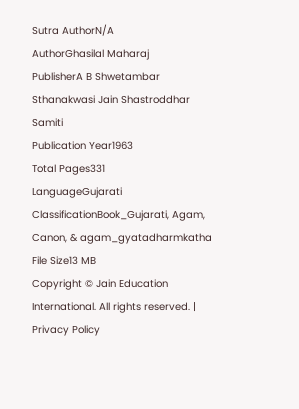Sutra AuthorN/A
AuthorGhasilal Maharaj
PublisherA B Shwetambar Sthanakwasi Jain Shastroddhar Samiti
Publication Year1963
Total Pages331
LanguageGujarati
ClassificationBook_Gujarati, Agam, Canon, & agam_gyatadharmkatha
File Size13 MB
Copyright © Jain Education International. All rights reserved. | Privacy Policy